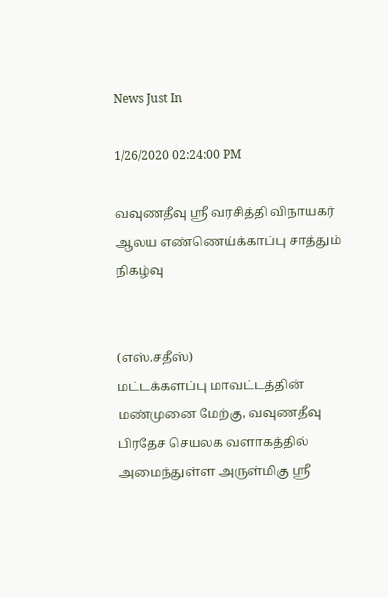News Just In

1/26/2020 02:24:00 PM

வவுணதீவு ஸ்ரீ வரசித்தி விநாயகர் ஆலய எண்ணெய்க்காப்பு சாத்தும் நிகழ்வு


(எஸ்.சதீஸ்)
மட்டக்களப்பு மாவட்டத்தின் மண்முனை மேற்கு, வவுணதீவு பிரதேச செயலக வளாகத்தில் அமைந்துள்ள அருள்மிகு ஸ்ரீ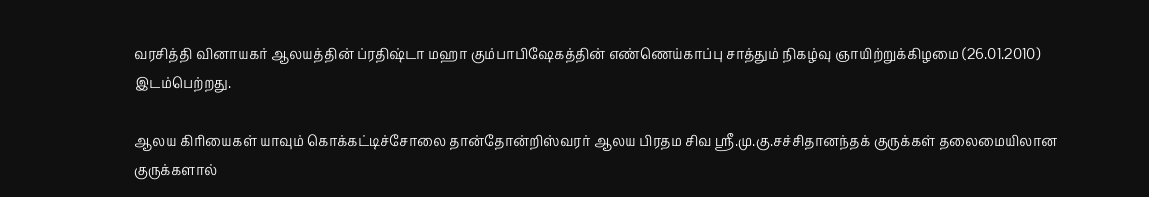வரசித்தி வினாயகர் ஆலயத்தின் ப்ரதிஷ்டா மஹா கும்பாபிஷேகத்தின் எண்ணெய்காப்பு சாத்தும் நிகழ்வு ஞாயிற்றுக்கிழமை (26.01.2010) இடம்பெற்றது.

ஆலய கிரியைகள் யாவும் கொக்கட்டிச்சோலை தான்தோன்றிஸ்வரர் ஆலய பிரதம சிவ ஸ்ரீ.மு.கு.சச்சிதானந்தக் குருக்கள் தலைமையிலான குருக்களால்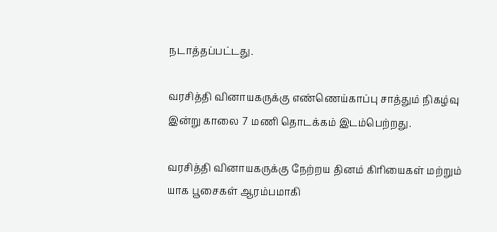நடாத்தப்பட்டது.

வரசித்தி வினாயகருக்கு எண்ணெய்காப்பு சாத்தும் நிகழ்வு இன்று காலை 7 மணி தொடக்கம் இடம்பெற்றது.

வரசித்தி வினாயகருக்கு நேற்றய தினம் கிரியைகள் மற்றும் யாக பூசைகள் ஆரம்பமாகி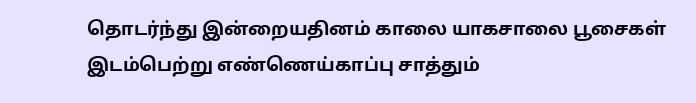தொடர்ந்து இன்றையதினம் காலை யாகசாலை பூசைகள் இடம்பெற்று எண்ணெய்காப்பு சாத்தும்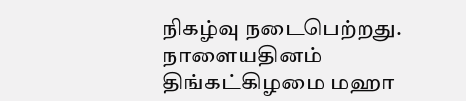நிகழ்வு நடைபெற்றது. நாளையதினம் திங்கட்கிழமை மஹா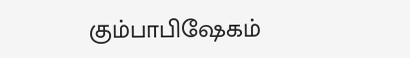கும்பாபிஷேகம்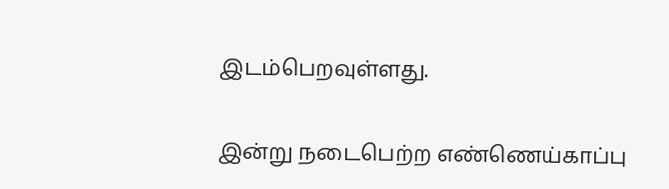இடம்பெறவுள்ளது.

இன்று நடைபெற்ற எண்ணெய்காப்பு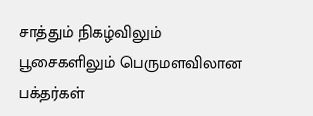சாத்தும் நிகழ்விலும் பூசைகளிலும் பெருமளவிலான பக்தர்கள்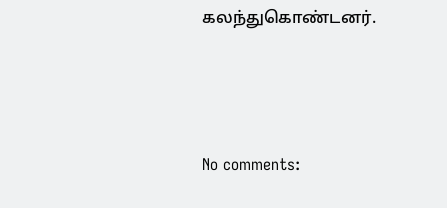கலந்துகொண்டனர்.





No comments: